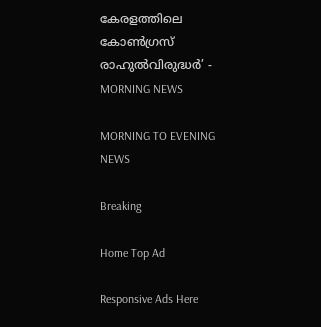കേരളത്തിലെ കോൺഗ്രസ് രാഹുൽവിരുദ്ധർ’ - MORNING NEWS

MORNING TO EVENING NEWS

Breaking

Home Top Ad

Responsive Ads Here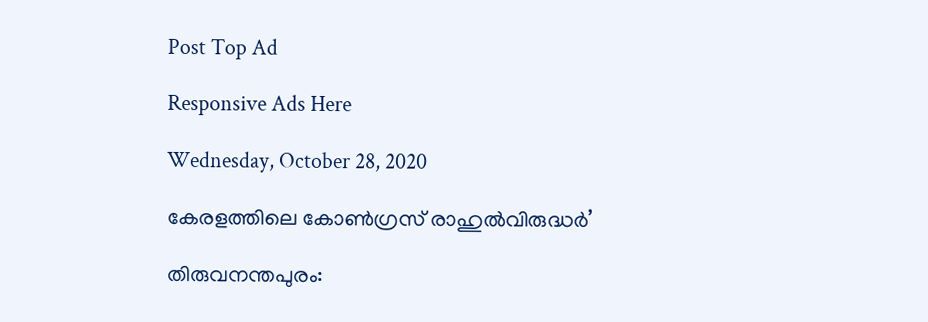Post Top Ad

Responsive Ads Here

Wednesday, October 28, 2020

കേരളത്തിലെ കോൺഗ്രസ് രാഹുൽവിരുദ്ധർ’

തിരുവനന്തപുരം: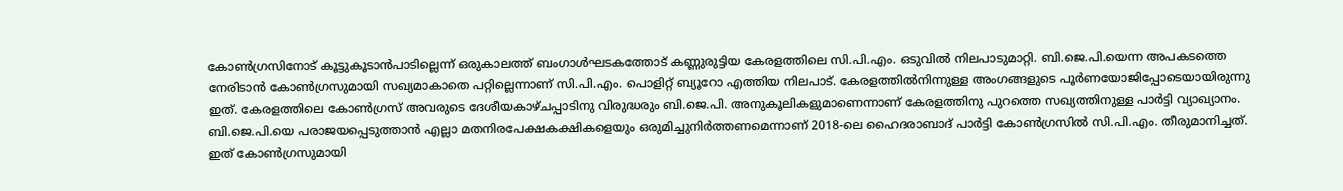കോൺഗ്രസിനോട് കൂട്ടുകൂടാൻപാടില്ലെന്ന് ഒരുകാലത്ത് ബംഗാൾഘടകത്തോട് കണ്ണുരുട്ടിയ കേരളത്തിലെ സി.പി.എം. ഒടുവിൽ നിലപാടുമാറ്റി. ബി.ജെ.പി.യെന്ന അപകടത്തെ നേരിടാൻ കോൺഗ്രസുമായി സഖ്യമാകാതെ പറ്റില്ലെന്നാണ് സി.പി.എം. പൊളിറ്റ് ബ്യൂറോ എത്തിയ നിലപാട്. കേരളത്തിൽനിന്നുള്ള അംഗങ്ങളുടെ പൂർണയോജിപ്പോടെയായിരുന്നു ഇത്. കേരളത്തിലെ കോൺഗ്രസ് അവരുടെ ദേശീയകാഴ്ചപ്പാടിനു വിരുദ്ധരും ബി.ജെ.പി. അനുകൂലികളുമാണെന്നാണ് കേരളത്തിനു പുറത്തെ സഖ്യത്തിനുള്ള പാർട്ടി വ്യാഖ്യാനം. ബി.ജെ.പി.യെ പരാജയപ്പെടുത്താൻ എല്ലാ മതനിരപേക്ഷകക്ഷികളെയും ഒരുമിച്ചുനിർത്തണമെന്നാണ് 2018-ലെ ഹൈദരാബാദ് പാർട്ടി കോൺഗ്രസിൽ സി.പി.എം. തീരുമാനിച്ചത്. ഇത് കോൺഗ്രസുമായി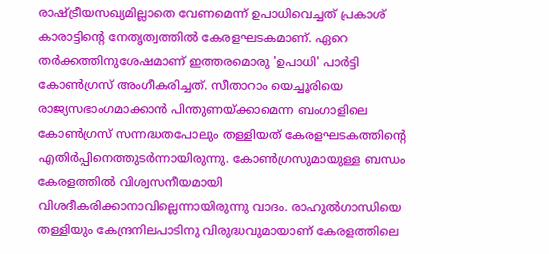രാഷ്ട്രീയസഖ്യമില്ലാതെ വേണമെന്ന് ഉപാധിവെച്ചത് പ്രകാശ് കാരാട്ടിന്റെ നേതൃത്വത്തിൽ കേരളഘടകമാണ്. ഏറെ തർക്കത്തിനുശേഷമാണ് ഇത്തരമൊരു 'ഉപാധി' പാർട്ടി കോൺഗ്രസ് അംഗീകരിച്ചത്. സീതാറാം യെച്ചൂരിയെ രാജ്യസഭാംഗമാക്കാൻ പിന്തുണയ്ക്കാമെന്ന ബംഗാളിലെ കോൺഗ്രസ് സന്നദ്ധതപോലും തള്ളിയത് കേരളഘടകത്തിന്റെ എതിർപ്പിനെത്തുടർന്നായിരുന്നു. കോൺഗ്രസുമായുള്ള ബന്ധം കേരളത്തിൽ വിശ്വസനീയമായി വിശദീകരിക്കാനാവില്ലെന്നായിരുന്നു വാദം. രാഹുൽഗാന്ധിയെ തള്ളിയും കേന്ദ്രനിലപാടിനു വിരുദ്ധവുമായാണ് കേരളത്തിലെ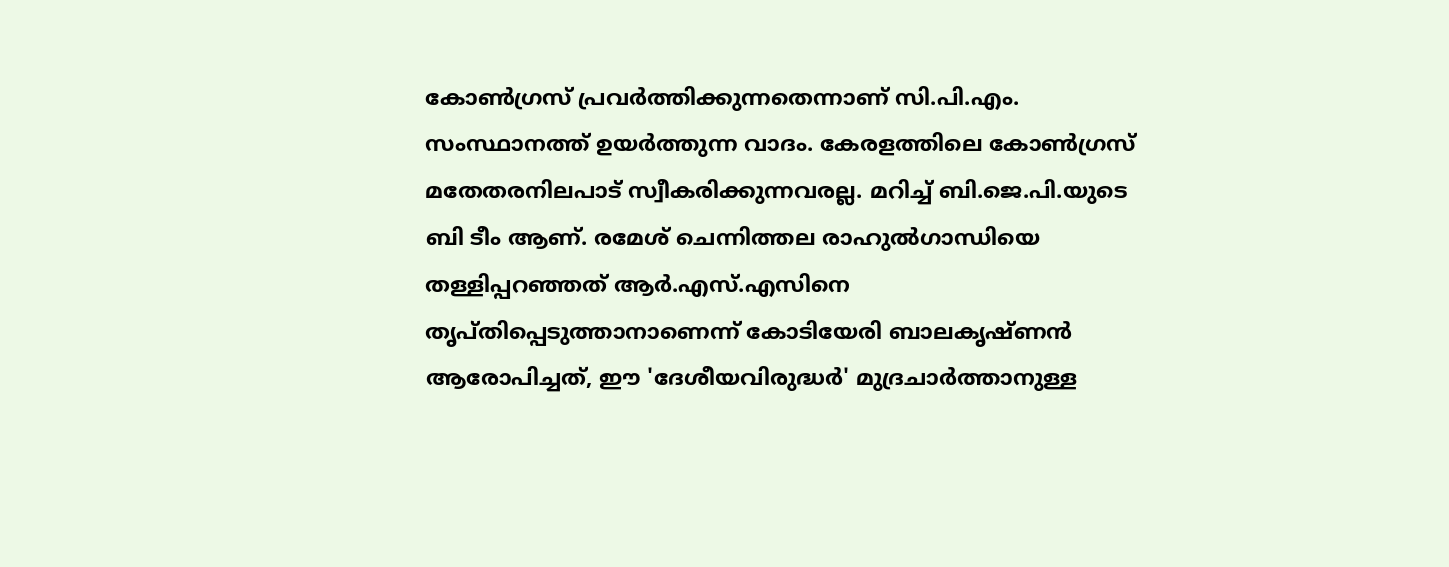കോൺഗ്രസ് പ്രവർത്തിക്കുന്നതെന്നാണ് സി.പി.എം. സംസ്ഥാനത്ത് ഉയർത്തുന്ന വാദം. കേരളത്തിലെ കോൺഗ്രസ് മതേതരനിലപാട് സ്വീകരിക്കുന്നവരല്ല. മറിച്ച് ബി.ജെ.പി.യുടെ ബി ടീം ആണ്. രമേശ് ചെന്നിത്തല രാഹുൽഗാന്ധിയെ തള്ളിപ്പറഞ്ഞത് ആർ.എസ്.എസിനെ തൃപ്തിപ്പെടുത്താനാണെന്ന് കോടിയേരി ബാലകൃഷ്ണൻ ആരോപിച്ചത്, ഈ 'ദേശീയവിരുദ്ധർ' മുദ്രചാർത്താനുള്ള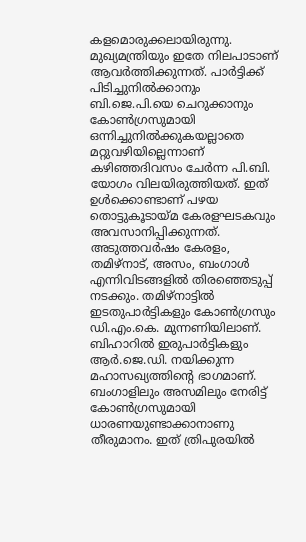കളമൊരുക്കലായിരുന്നു. മുഖ്യമന്ത്രിയും ഇതേ നിലപാടാണ് ആവർത്തിക്കുന്നത്. പാർട്ടിക്ക് പിടിച്ചുനിൽക്കാനും ബി.ജെ.പി.യെ ചെറുക്കാനും കോൺഗ്രസുമായി ഒന്നിച്ചുനിൽക്കുകയല്ലാതെ മറ്റുവഴിയില്ലെന്നാണ് കഴിഞ്ഞദിവസം ചേർന്ന പി.ബി. യോഗം വിലയിരുത്തിയത്. ഇത് ഉൾക്കൊണ്ടാണ് പഴയ തൊട്ടുകൂടായ്മ കേരളഘടകവും അവസാനിപ്പിക്കുന്നത്. അടുത്തവർഷം കേരളം, തമിഴ്നാട്, അസം, ബംഗാൾ എന്നിവിടങ്ങളിൽ തിരഞ്ഞെടുപ്പ് നടക്കും. തമിഴ്നാട്ടിൽ ഇടതുപാർട്ടികളും കോൺഗ്രസും ഡി.എം.കെ. മുന്നണിയിലാണ്. ബിഹാറിൽ ഇരുപാർട്ടികളും ആർ.ജെ.ഡി. നയിക്കുന്ന മഹാസഖ്യത്തിന്റെ ഭാഗമാണ്. ബംഗാളിലും അസമിലും നേരിട്ട് കോൺഗ്രസുമായി ധാരണയുണ്ടാക്കാനാണു തീരുമാനം. ഇത് ത്രിപുരയിൽ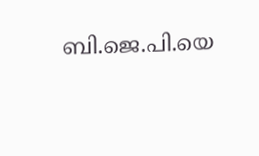ബി.ജെ.പി.യെ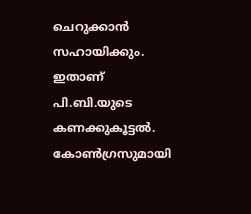ചെറുക്കാൻ സഹായിക്കും. ഇതാണ് പി.ബി.യുടെ കണക്കുകൂട്ടൽ. കോൺഗ്രസുമായി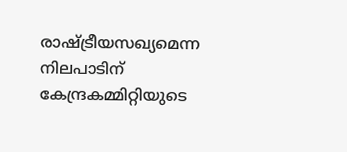രാഷ്ട്രീയസഖ്യമെന്ന നിലപാടിന് കേന്ദ്രകമ്മിറ്റിയുടെ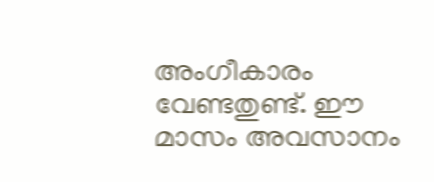അംഗീകാരം വേണ്ടതുണ്ട്. ഈ മാസം അവസാനം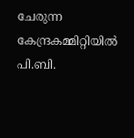ചേരുന്ന കേന്ദ്രകമ്മിറ്റിയിൽ പി.ബി.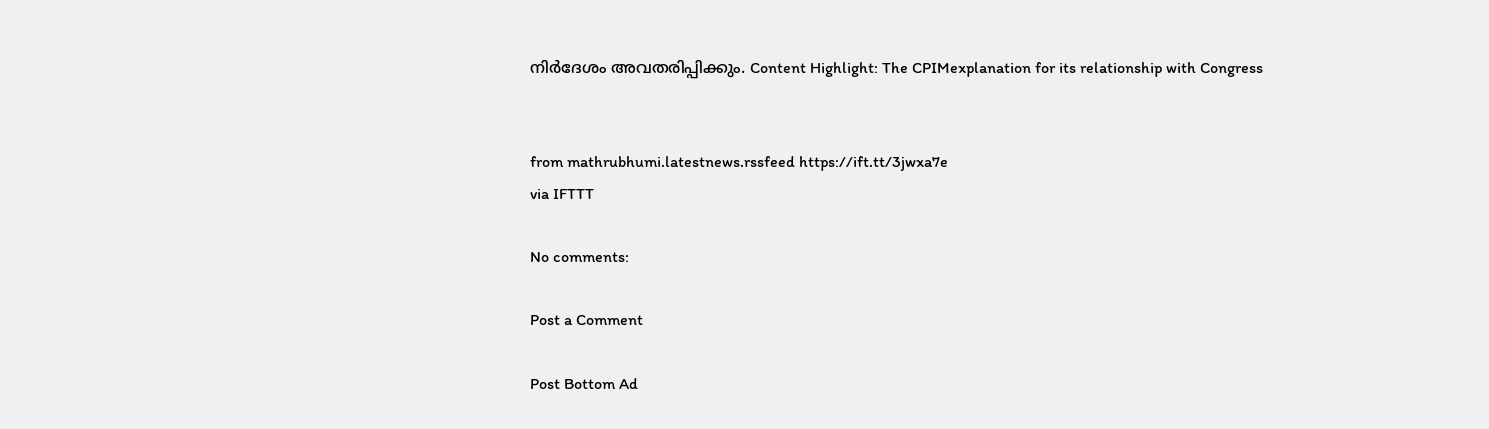നിർദേശം അവതരിപ്പിക്കും. Content Highlight: The CPIMexplanation for its relationship with Congress


from mathrubhumi.latestnews.rssfeed https://ift.tt/3jwxa7e
via IFTTT

No comments:

Post a Comment

Post Bottom Ad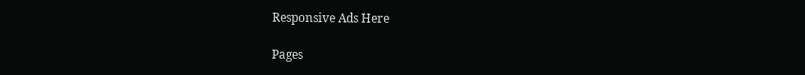Responsive Ads Here

Pages